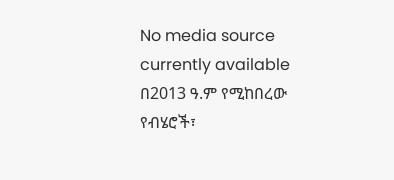No media source currently available
በ2013 ዓ.ም የሚከበረው የብሄሮች፣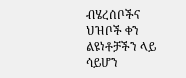ብሄረሰቦችና ህዝቦች ቀን ልዩነቶቻችን ላይ ሳይሆን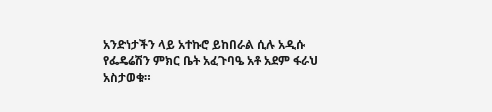አንድነታችን ላይ አተኩሮ ይከበራል ሲሉ አዲሱ የፌዴሬሽን ምክር ቤት አፈጉባዔ አቶ አደም ፋራህ አስታወቁ።